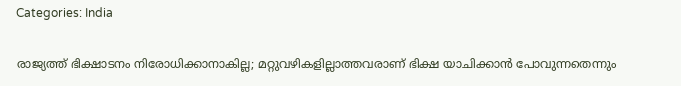Categories: India

രാജ്യത്ത് ഭിക്ഷാടനം നിരോധിക്കാനാകില്ല; മറ്റുവഴികളില്ലാത്തവരാണ് ഭിക്ഷ യാചിക്കാന്‍ പോവുന്നതെന്നും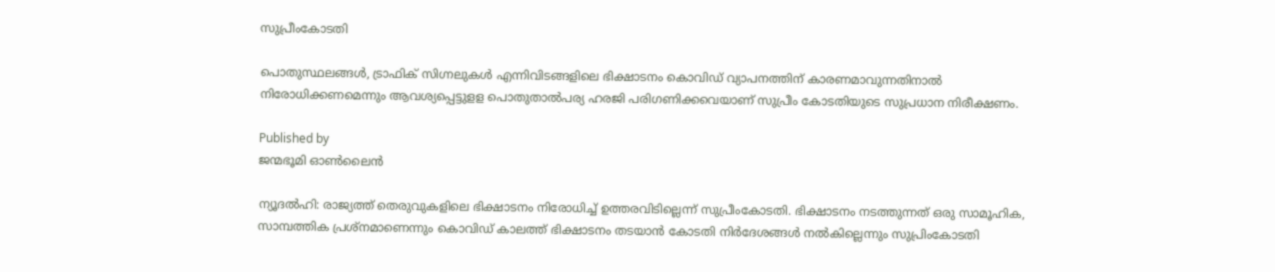സുപ്രീംകോടതി

പൊതുസ്ഥലങ്ങള്‍, ട്രാഫിക് സിഗ്നലുകള്‍ എന്നിവിടങ്ങളിലെ ഭിക്ഷാടനം കൊവിഡ് വ്യാപനത്തിന് കാരണമാവുന്നതിനാല്‍ നിരോധിക്കണമെന്നും ആവശ്യപ്പെട്ടുളള പൊതുതാല്‍പര്യ ഹരജി പരിഗണിക്കവെയാണ് സുപ്രീം കോടതിയുടെ സുപ്രധാന നിരീക്ഷണം.

Published by
ജന്മഭൂമി ഓണ്‍ലൈന്‍

ന്യൂദല്‍ഹി: രാജ്യത്ത് തെരുവുകളിലെ ഭിക്ഷാടനം നിരോധിച്ച് ഉത്തരവിടില്ലെന്ന് സുപ്രീംകോടതി. ഭിക്ഷാടനം നടത്തുന്നത് ഒരു സാമൂഹിക, സാമ്പത്തിക പ്രശ്നമാണെന്നും കൊവിഡ് കാലത്ത് ഭിക്ഷാടനം തടയാന്‍ കോടതി നിര്‍ദേശങ്ങള്‍ നല്‍കില്ലെന്നും സുപ്രിംകോടതി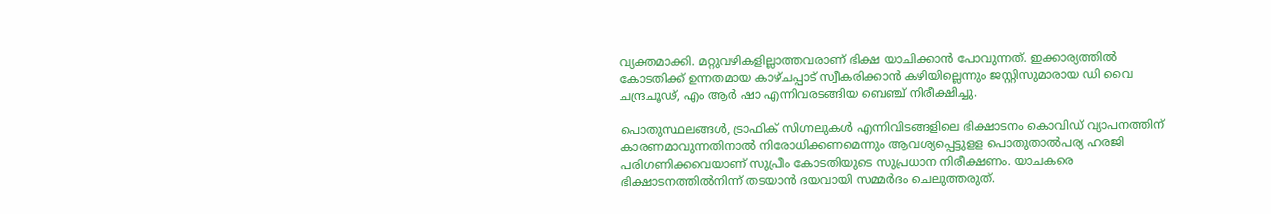വ്യക്തമാക്കി. മറ്റുവഴികളില്ലാത്തവരാണ് ഭിക്ഷ യാചിക്കാന്‍ പോവുന്നത്. ഇക്കാര്യത്തില്‍ കോടതിക്ക് ഉന്നതമായ കാഴ്ചപ്പാട് സ്വീകരിക്കാന്‍ കഴിയില്ലെന്നും ജസ്റ്റിസുമാരായ ഡി വൈ ചന്ദ്രചൂഢ്, എം ആര്‍ ഷാ എന്നിവരടങ്ങിയ ബെഞ്ച് നിരീക്ഷിച്ചു.

പൊതുസ്ഥലങ്ങള്‍, ട്രാഫിക് സിഗ്നലുകള്‍ എന്നിവിടങ്ങളിലെ ഭിക്ഷാടനം കൊവിഡ് വ്യാപനത്തിന് കാരണമാവുന്നതിനാല്‍ നിരോധിക്കണമെന്നും ആവശ്യപ്പെട്ടുളള പൊതുതാല്‍പര്യ ഹരജി പരിഗണിക്കവെയാണ് സുപ്രീം കോടതിയുടെ സുപ്രധാന നിരീക്ഷണം. യാചകരെ ഭിക്ഷാടനത്തില്‍നിന്ന് തടയാന്‍ ദയവായി സമ്മര്‍ദം ചെലുത്തരുത്.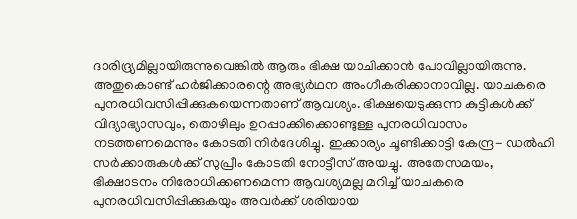ദാരിദ്ര്യമില്ലായിരുന്നുവെങ്കില്‍ ആരും ഭിക്ഷ യാചിക്കാന്‍ പോവില്ലായിരുന്നു. അതുകൊണ്ട് ഹര്‍ജിക്കാരന്റെ അഭ്യര്‍ഥന അംഗീകരിക്കാനാവില്ല. യാചകരെ പുനരധിവസിപ്പിക്കുകയെന്നതാണ് ആവശ്യം. ഭിക്ഷയെടുക്കുന്ന കുട്ടികള്‍ക്ക് വിദ്യാഭ്യാസവും, തൊഴിലും ഉറപ്പാക്കിക്കൊണ്ടുള്ള പുനരധിവാസം നടത്തണമെന്നും കോടതി നിര്‍ദേശിച്ചു. ഇക്കാര്യം ചൂണ്ടിക്കാട്ടി കേന്ദ്ര- ഡല്‍ഹി സര്‍ക്കാരുകള്‍ക്ക് സുപ്രീം കോടതി നോട്ടീസ് അയച്ചു. അതേസമയം, ഭിക്ഷാടനം നിരോധിക്കണമെന്ന ആവശ്യമല്ല മറിച്ച് യാചകരെ പുനരധിവസിപ്പിക്കുകയും അവര്‍ക്ക് ശരിയായ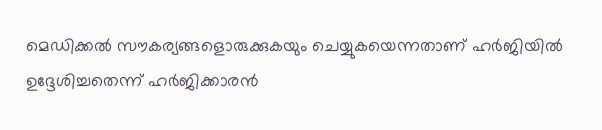മെഡിക്കല്‍ സൗകര്യങ്ങളൊരുക്കുകയും ചെയ്യുകയെന്നതാണ് ഹര്‍ജിയില്‍ ഉദ്ദേശിച്ചതെന്ന് ഹര്‍ജിക്കാരന്‍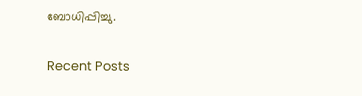ബോധിപ്പിച്ചു.

Recent Posts